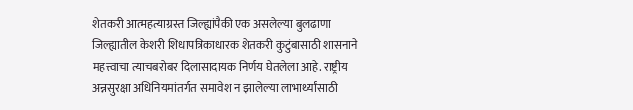शेतकरी आत्महत्याग्रस्त जिल्ह्यांपैकी एक असलेल्या बुलढाणा जिल्ह्यातील केशरी शिधापत्रिकाधारक शेतकरी कुटुंबासाठी शासनाने महत्त्वाचा त्याचबरोबर दिलासादायक निर्णय घेतलेला आहे. राष्ट्रीय अन्नसुरक्षा अधिनियमांतर्गत समावेश न झालेल्या लाभार्थ्यांसाठी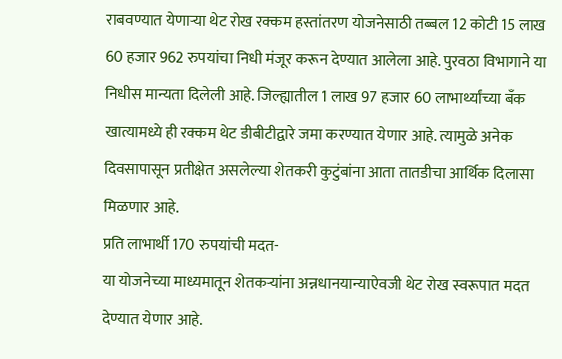राबवण्यात येणाऱ्या थेट रोख रक्कम हस्तांतरण योजनेसाठी तब्बल 12 कोटी 15 लाख 60 हजार 962 रुपयांचा निधी मंजूर करून देण्यात आलेला आहे. पुरवठा विभागाने या निधीस मान्यता दिलेली आहे. जिल्ह्यातील 1 लाख 97 हजार 60 लाभार्थ्यांच्या बँक खात्यामध्ये ही रक्कम थेट डीबीटीद्वारे जमा करण्यात येणार आहे. त्यामुळे अनेक दिवसापासून प्रतीक्षेत असलेल्या शेतकरी कुटुंबांना आता तातडीचा आर्थिक दिलासा मिळणार आहे.
प्रति लाभार्थी 170 रुपयांची मदत-
या योजनेच्या माध्यमातून शेतकऱ्यांना अन्नधानयान्याऐवजी थेट रोख स्वरूपात मदत देण्यात येणार आहे.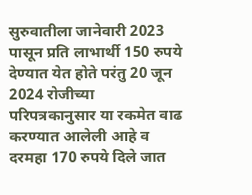सुरुवातीला जानेवारी 2023 पासून प्रति लाभार्थी 150 रुपये देण्यात येत होते परंतु 20 जून 2024 रोजीच्या परिपत्रकानुसार या रकमेत वाढ करण्यात आलेली आहे व दरमहा 170 रुपये दिले जात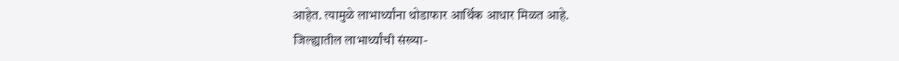आहेत. त्यामुळे लाभार्थ्यांना थोडाफार आर्थिक आधार मिळत आहे.
जिल्ह्यातील लाभार्थ्यांची संख्या-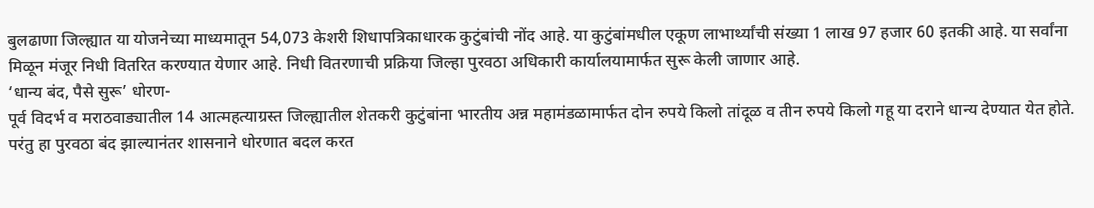बुलढाणा जिल्ह्यात या योजनेच्या माध्यमातून 54,073 केशरी शिधापत्रिकाधारक कुटुंबांची नोंद आहे. या कुटुंबांमधील एकूण लाभार्थ्यांची संख्या 1 लाख 97 हजार 60 इतकी आहे. या सर्वांना मिळून मंजूर निधी वितरित करण्यात येणार आहे. निधी वितरणाची प्रक्रिया जिल्हा पुरवठा अधिकारी कार्यालयामार्फत सुरू केली जाणार आहे.
‘धान्य बंद, पैसे सुरू’ धोरण-
पूर्व विदर्भ व मराठवाड्यातील 14 आत्महत्याग्रस्त जिल्ह्यातील शेतकरी कुटुंबांना भारतीय अन्न महामंडळामार्फत दोन रुपये किलो तांदूळ व तीन रुपये किलो गहू या दराने धान्य देण्यात येत होते. परंतु हा पुरवठा बंद झाल्यानंतर शासनाने धोरणात बदल करत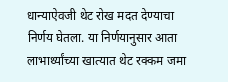धान्याऐवजी थेट रोख मदत देण्याचा निर्णय घेतला. या निर्णयानुसार आता लाभार्थ्यांच्या खात्यात थेट रक्कम जमा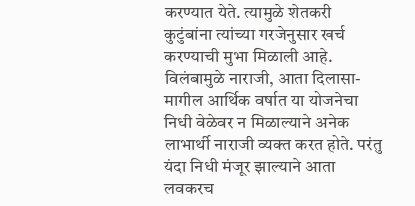करण्यात येते. त्यामुळे शेतकरी कुटुंबांना त्यांच्या गरजेनुसार खर्च करण्याची मुभा मिळाली आहे.
विलंबामुळे नाराजी, आता दिलासा-
मागील आर्थिक वर्षात या योजनेचा निधी वेळेवर न मिळाल्याने अनेक लाभार्थी नाराजी व्यक्त करत होते. परंतु यंदा निधी मंजूर झाल्याने आता लवकरच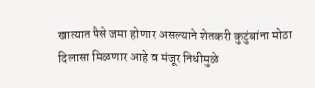खात्यात पैसे जमा होणार असल्याने शेतकरी कुटुंबांना मोठा दिलासा मिळणार आहे व मंजूर निधीमुळे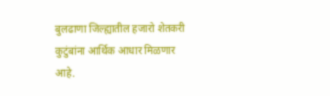बुलढाणा जिल्ह्यातील हजारो शेतकरी कुटुंबांना आर्थिक आधार मिळणार आहे.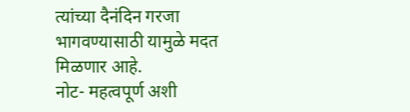त्यांच्या दैनंदिन गरजा भागवण्यासाठी यामुळे मदत मिळणार आहे.
नोट- महत्वपूर्ण अशी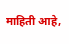माहिती आहे,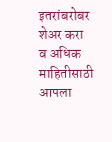इतरांबरोबर शेअर करा व अधिक माहितीसाठी आपला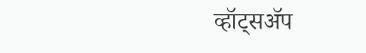व्हॉट्सॲप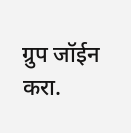ग्रुप जॉईन करा.